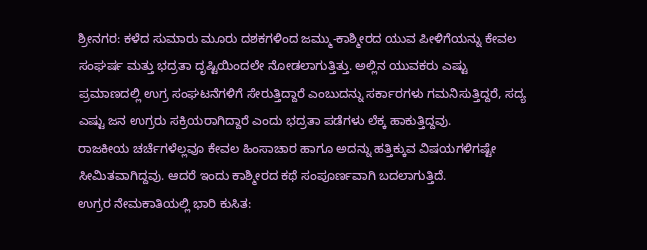ಶ್ರೀನಗರ: ಕಳೆದ ಸುಮಾರು ಮೂರು ದಶಕಗಳಿಂದ ಜಮ್ಮು-ಕಾಶ್ಮೀರದ ಯುವ ಪೀಳಿಗೆಯನ್ನು ಕೇವಲ ಸಂಘರ್ಷ ಮತ್ತು ಭದ್ರತಾ ದೃಷ್ಟಿಯಿಂದಲೇ ನೋಡಲಾಗುತ್ತಿತ್ತು. ಅಲ್ಲಿನ ಯುವಕರು ಎಷ್ಟು ಪ್ರಮಾಣದಲ್ಲಿ ಉಗ್ರ ಸಂಘಟನೆಗಳಿಗೆ ಸೇರುತ್ತಿದ್ದಾರೆ ಎಂಬುದನ್ನು ಸರ್ಕಾರಗಳು ಗಮನಿಸುತ್ತಿದ್ದರೆ, ಸದ್ಯ ಎಷ್ಟು ಜನ ಉಗ್ರರು ಸಕ್ರಿಯರಾಗಿದ್ದಾರೆ ಎಂದು ಭದ್ರತಾ ಪಡೆಗಳು ಲೆಕ್ಕ ಹಾಕುತ್ತಿದ್ದವು.
ರಾಜಕೀಯ ಚರ್ಚೆಗಳೆಲ್ಲವೂ ಕೇವಲ ಹಿಂಸಾಚಾರ ಹಾಗೂ ಅದನ್ನು ಹತ್ತಿಕ್ಕುವ ವಿಷಯಗಳಿಗಷ್ಟೇ ಸೀಮಿತವಾಗಿದ್ದವು. ಆದರೆ ಇಂದು ಕಾಶ್ಮೀರದ ಕಥೆ ಸಂಪೂರ್ಣವಾಗಿ ಬದಲಾಗುತ್ತಿದೆ.
ಉಗ್ರರ ನೇಮಕಾತಿಯಲ್ಲಿ ಭಾರಿ ಕುಸಿತ: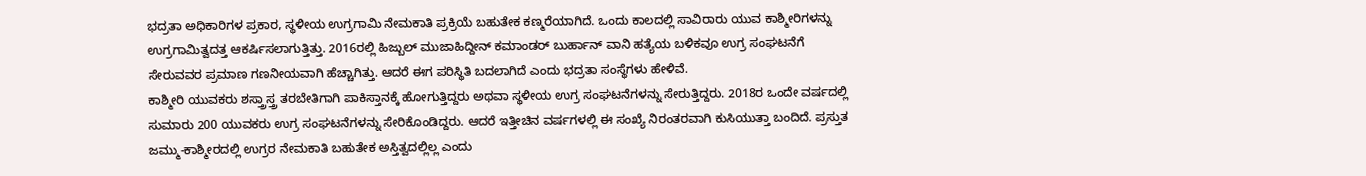ಭದ್ರತಾ ಅಧಿಕಾರಿಗಳ ಪ್ರಕಾರ, ಸ್ಥಳೀಯ ಉಗ್ರಗಾಮಿ ನೇಮಕಾತಿ ಪ್ರಕ್ರಿಯೆ ಬಹುತೇಕ ಕಣ್ಮರೆಯಾಗಿದೆ. ಒಂದು ಕಾಲದಲ್ಲಿ ಸಾವಿರಾರು ಯುವ ಕಾಶ್ಮೀರಿಗಳನ್ನು ಉಗ್ರಗಾಮಿತ್ವದತ್ತ ಆಕರ್ಷಿಸಲಾಗುತ್ತಿತ್ತು. 2016ರಲ್ಲಿ ಹಿಜ್ಬುಲ್ ಮುಜಾಹಿದ್ದೀನ್ ಕಮಾಂಡರ್ ಬುರ್ಹಾನ್ ವಾನಿ ಹತ್ಯೆಯ ಬಳಿಕವೂ ಉಗ್ರ ಸಂಘಟನೆಗೆ ಸೇರುವವರ ಪ್ರಮಾಣ ಗಣನೀಯವಾಗಿ ಹೆಚ್ಚಾಗಿತ್ತು. ಆದರೆ ಈಗ ಪರಿಸ್ಥಿತಿ ಬದಲಾಗಿದೆ ಎಂದು ಭದ್ರತಾ ಸಂಸ್ಥೆಗಳು ಹೇಳಿವೆ.
ಕಾಶ್ಮೀರಿ ಯುವಕರು ಶಸ್ತ್ರಾಸ್ತ್ರ ತರಬೇತಿಗಾಗಿ ಪಾಕಿಸ್ತಾನಕ್ಕೆ ಹೋಗುತ್ತಿದ್ದರು ಅಥವಾ ಸ್ಥಳೀಯ ಉಗ್ರ ಸಂಘಟನೆಗಳನ್ನು ಸೇರುತ್ತಿದ್ದರು. 2018ರ ಒಂದೇ ವರ್ಷದಲ್ಲಿ ಸುಮಾರು 200 ಯುವಕರು ಉಗ್ರ ಸಂಘಟನೆಗಳನ್ನು ಸೇರಿಕೊಂಡಿದ್ದರು. ಆದರೆ ಇತ್ತೀಚಿನ ವರ್ಷಗಳಲ್ಲಿ ಈ ಸಂಖ್ಯೆ ನಿರಂತರವಾಗಿ ಕುಸಿಯುತ್ತಾ ಬಂದಿದೆ. ಪ್ರಸ್ತುತ ಜಮ್ಮು-ಕಾಶ್ಮೀರದಲ್ಲಿ ಉಗ್ರರ ನೇಮಕಾತಿ ಬಹುತೇಕ ಅಸ್ತಿತ್ವದಲ್ಲಿಲ್ಲ ಎಂದು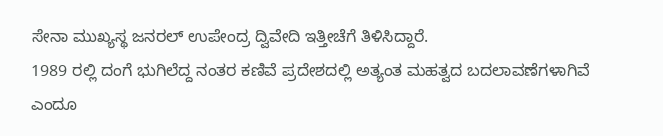ಸೇನಾ ಮುಖ್ಯಸ್ಥ ಜನರಲ್ ಉಪೇಂದ್ರ ದ್ವಿವೇದಿ ಇತ್ತೀಚೆಗೆ ತಿಳಿಸಿದ್ದಾರೆ.
1989 ರಲ್ಲಿ ದಂಗೆ ಭುಗಿಲೆದ್ದ ನಂತರ ಕಣಿವೆ ಪ್ರದೇಶದಲ್ಲಿ ಅತ್ಯಂತ ಮಹತ್ವದ ಬದಲಾವಣೆಗಳಾಗಿವೆ ಎಂದೂ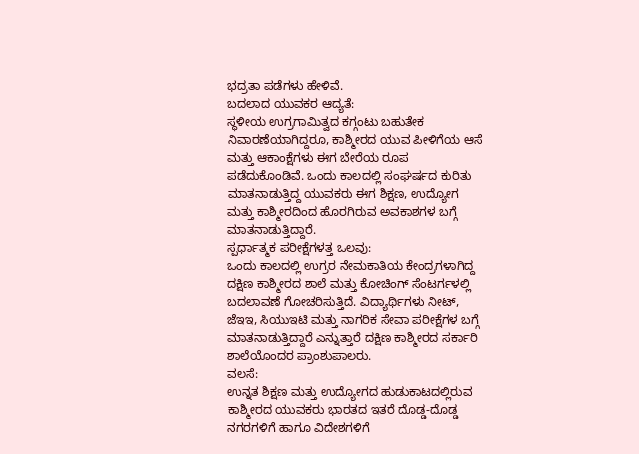ಭದ್ರತಾ ಪಡೆಗಳು ಹೇಳಿವೆ.
ಬದಲಾದ ಯುವಕರ ಆದ್ಯತೆ:
ಸ್ಥಳೀಯ ಉಗ್ರಗಾಮಿತ್ವದ ಕಗ್ಗಂಟು ಬಹುತೇಕ ನಿವಾರಣೆಯಾಗಿದ್ದರೂ, ಕಾಶ್ಮೀರದ ಯುವ ಪೀಳಿಗೆಯ ಆಸೆ ಮತ್ತು ಆಕಾಂಕ್ಷೆಗಳು ಈಗ ಬೇರೆಯ ರೂಪ ಪಡೆದುಕೊಂಡಿವೆ. ಒಂದು ಕಾಲದಲ್ಲಿ ಸಂಘರ್ಷದ ಕುರಿತು ಮಾತನಾಡುತ್ತಿದ್ದ ಯುವಕರು ಈಗ ಶಿಕ್ಷಣ, ಉದ್ಯೋಗ ಮತ್ತು ಕಾಶ್ಮೀರದಿಂದ ಹೊರಗಿರುವ ಅವಕಾಶಗಳ ಬಗ್ಗೆ ಮಾತನಾಡುತ್ತಿದ್ದಾರೆ.
ಸ್ಪರ್ಧಾತ್ಮಕ ಪರೀಕ್ಷೆಗಳತ್ತ ಒಲವು:
ಒಂದು ಕಾಲದಲ್ಲಿ ಉಗ್ರರ ನೇಮಕಾತಿಯ ಕೇಂದ್ರಗಳಾಗಿದ್ದ ದಕ್ಷಿಣ ಕಾಶ್ಮೀರದ ಶಾಲೆ ಮತ್ತು ಕೋಚಿಂಗ್ ಸೆಂಟರ್ಗಳಲ್ಲಿ ಬದಲಾವಣೆ ಗೋಚರಿಸುತ್ತಿದೆ. ವಿದ್ಯಾರ್ಥಿಗಳು ನೀಟ್, ಜೆಇಇ, ಸಿಯುಇಟಿ ಮತ್ತು ನಾಗರಿಕ ಸೇವಾ ಪರೀಕ್ಷೆಗಳ ಬಗ್ಗೆ ಮಾತನಾಡುತ್ತಿದ್ದಾರೆ ಎನ್ನುತ್ತಾರೆ ದಕ್ಷಿಣ ಕಾಶ್ಮೀರದ ಸರ್ಕಾರಿ ಶಾಲೆಯೊಂದರ ಪ್ರಾಂಶುಪಾಲರು.
ವಲಸೆ:
ಉನ್ನತ ಶಿಕ್ಷಣ ಮತ್ತು ಉದ್ಯೋಗದ ಹುಡುಕಾಟದಲ್ಲಿರುವ ಕಾಶ್ಮೀರದ ಯುವಕರು ಭಾರತದ ಇತರೆ ದೊಡ್ಡ-ದೊಡ್ಡ ನಗರಗಳಿಗೆ ಹಾಗೂ ವಿದೇಶಗಳಿಗೆ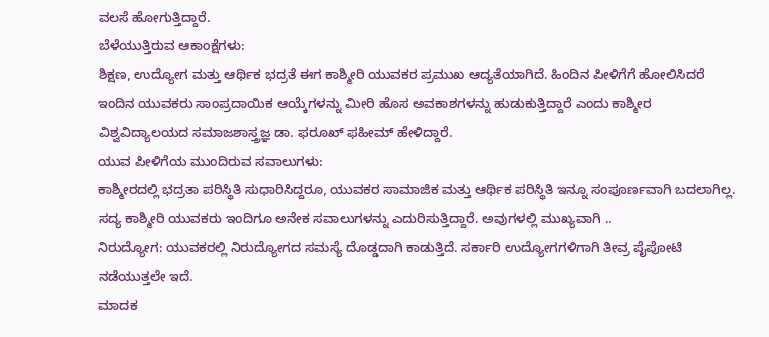ವಲಸೆ ಹೋಗುತ್ತಿದ್ದಾರೆ.
ಬೆಳೆಯುತ್ತಿರುವ ಆಕಾಂಕ್ಷೆಗಳು:
ಶಿಕ್ಷಣ, ಉದ್ಯೋಗ ಮತ್ತು ಆರ್ಥಿಕ ಭದ್ರತೆ ಈಗ ಕಾಶ್ಮೀರಿ ಯುವಕರ ಪ್ರಮುಖ ಆದ್ಯತೆಯಾಗಿದೆ. ಹಿಂದಿನ ಪೀಳಿಗೆಗೆ ಹೋಲಿಸಿದರೆ ಇಂದಿನ ಯುವಕರು ಸಾಂಪ್ರದಾಯಿಕ ಆಯ್ಕೆಗಳನ್ನು ಮೀರಿ ಹೊಸ ಅವಕಾಶಗಳನ್ನು ಹುಡುಕುತ್ತಿದ್ದಾರೆ ಎಂದು ಕಾಶ್ಮೀರ ವಿಶ್ವವಿದ್ಯಾಲಯದ ಸಮಾಜಶಾಸ್ತ್ರಜ್ಞ ಡಾ. ಫರೂಖ್ ಫಹೀಮ್ ಹೇಳಿದ್ದಾರೆ.
ಯುವ ಪೀಳಿಗೆಯ ಮುಂದಿರುವ ಸವಾಲುಗಳು:
ಕಾಶ್ಮೀರದಲ್ಲಿ ಭದ್ರತಾ ಪರಿಸ್ಥಿತಿ ಸುಧಾರಿಸಿದ್ದರೂ, ಯುವಕರ ಸಾಮಾಜಿಕ ಮತ್ತು ಆರ್ಥಿಕ ಪರಿಸ್ಥಿತಿ ಇನ್ನೂ ಸಂಪೂರ್ಣವಾಗಿ ಬದಲಾಗಿಲ್ಲ. ಸದ್ಯ ಕಾಶ್ಮೀರಿ ಯುವಕರು ಇಂದಿಗೂ ಅನೇಕ ಸವಾಲುಗಳನ್ನು ಎದುರಿಸುತ್ತಿದ್ದಾರೆ. ಅವುಗಳಲ್ಲಿ ಮುಖ್ಯವಾಗಿ ..
ನಿರುದ್ಯೋಗ: ಯುವಕರಲ್ಲಿ ನಿರುದ್ಯೋಗದ ಸಮಸ್ಯೆ ದೊಡ್ಡದಾಗಿ ಕಾಡುತ್ತಿದೆ. ಸರ್ಕಾರಿ ಉದ್ಯೋಗಗಳಿಗಾಗಿ ತೀವ್ರ ಪೈಪೋಟಿ ನಡೆಯುತ್ತಲೇ ಇದೆ.
ಮಾದಕ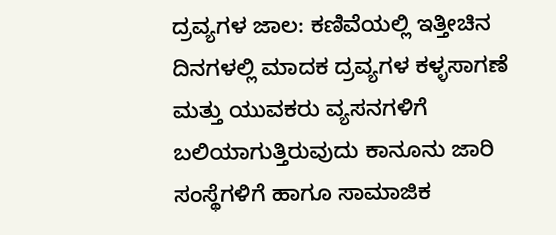ದ್ರವ್ಯಗಳ ಜಾಲ: ಕಣಿವೆಯಲ್ಲಿ ಇತ್ತೀಚಿನ ದಿನಗಳಲ್ಲಿ ಮಾದಕ ದ್ರವ್ಯಗಳ ಕಳ್ಳಸಾಗಣೆ ಮತ್ತು ಯುವಕರು ವ್ಯಸನಗಳಿಗೆ ಬಲಿಯಾಗುತ್ತಿರುವುದು ಕಾನೂನು ಜಾರಿ ಸಂಸ್ಥೆಗಳಿಗೆ ಹಾಗೂ ಸಾಮಾಜಿಕ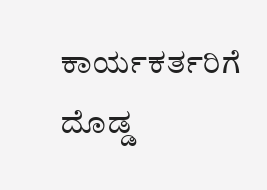ಕಾರ್ಯಕರ್ತರಿಗೆ ದೊಡ್ಡ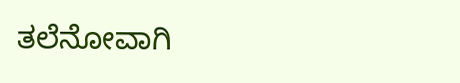ತಲೆನೋವಾಗಿ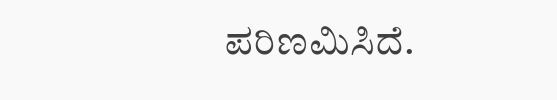ಪರಿಣಮಿಸಿದೆ.